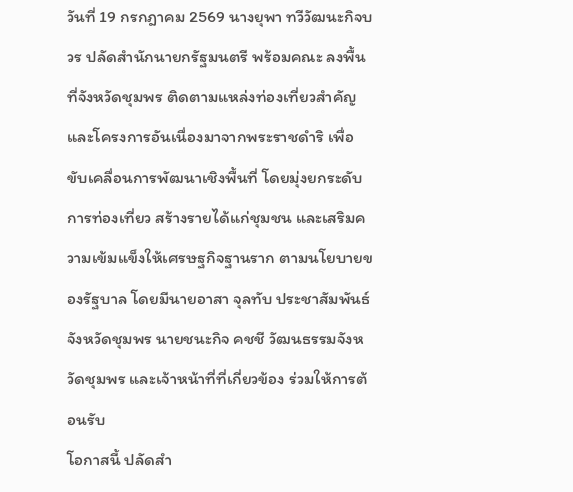วันที่ 19 กรกฎาคม 2569 นางยุพา ทวีวัฒนะกิจบวร ปลัดสำนักนายกรัฐมนตรี พร้อมคณะ ลงพื้นที่จังหวัดชุมพร ติดตามแหล่งท่องเที่ยวสำคัญและโครงการอันเนื่องมาจากพระราชดำริ เพื่อขับเคลื่อนการพัฒนาเชิงพื้นที่ โดยมุ่งยกระดับการท่องเที่ยว สร้างรายได้แก่ชุมชน และเสริมความเข้มแข็งให้เศรษฐกิจฐานราก ตามนโยบายของรัฐบาล โดยมีนายอาสา จุลทับ ประชาสัมพันธ์จังหวัดชุมพร นายชนะกิจ คชชี วัฒนธรรมจังหวัดชุมพร และเจ้าหน้าที่ที่เกี่ยวข้อง ร่วมให้การต้อนรับ
โอกาสนี้ ปลัดสำ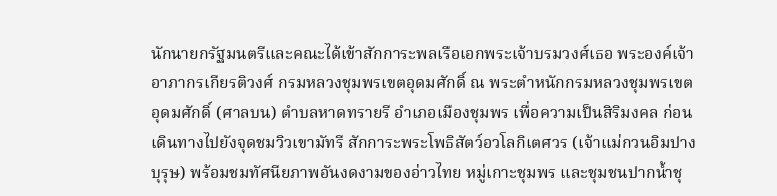นักนายกรัฐมนตรีและคณะได้เข้าสักการะพลเรือเอกพระเจ้าบรมวงศ์เธอ พระองค์เจ้าอาภากรเกียรติวงศ์ กรมหลวงชุมพรเขตอุดมศักดิ์ ณ พระตำหนักกรมหลวงชุมพรเขตอุดมศักดิ์ (ศาลบน) ตำบลหาดทรายรี อำเภอเมืองชุมพร เพื่อความเป็นสิริมงคล ก่อนเดินทางไปยังจุดชมวิวเขามัทรี สักการะพระโพธิสัตว์อวโลกิเตศวร (เจ้าแม่กวนอิมปางบุรุษ) พร้อมชมทัศนียภาพอันงดงามของอ่าวไทย หมู่เกาะชุมพร และชุมชนปากน้ำชุ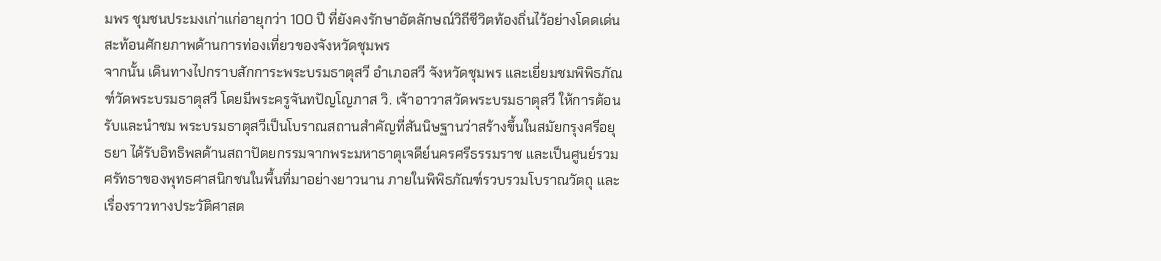มพร ชุมชนประมงเก่าแก่อายุกว่า 100 ปี ที่ยังคงรักษาอัตลักษณ์วิถีชีวิตท้องถิ่นไว้อย่างโดดเด่น สะท้อนศักยภาพด้านการท่องเที่ยวของจังหวัดชุมพร
จากนั้น เดินทางไปกราบสักการะพระบรมธาตุสวี อำเภอสวี จังหวัดชุมพร และเยี่ยมชมพิพิธภัณฑ์วัดพระบรมธาตุสวี โดยมีพระครูจันทปัญโญภาส วิ. เจ้าอาวาสวัดพระบรมธาตุสวี ให้การต้อนรับและนำชม พระบรมธาตุสวีเป็นโบราณสถานสำคัญที่สันนิษฐานว่าสร้างขึ้นในสมัยกรุงศรีอยุธยา ได้รับอิทธิพลด้านสถาปัตยกรรมจากพระมหาธาตุเจดีย์นครศรีธรรมราช และเป็นศูนย์รวมศรัทธาของพุทธศาสนิกชนในพื้นที่มาอย่างยาวนาน ภายในพิพิธภัณฑ์รวบรวมโบราณวัตถุ และเรื่องราวทางประวัติศาสต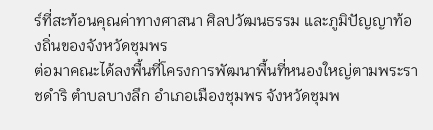ร์ที่สะท้อนคุณค่าทางศาสนา ศิลปวัฒนธรรม และภูมิปัญญาท้องถิ่นของจังหวัดชุมพร
ต่อมาคณะได้ลงพื้นที่โครงการพัฒนาพื้นที่หนองใหญ่ตามพระราชดำริ ตำบลบางลึก อำเภอเมืองชุมพร จังหวัดชุมพ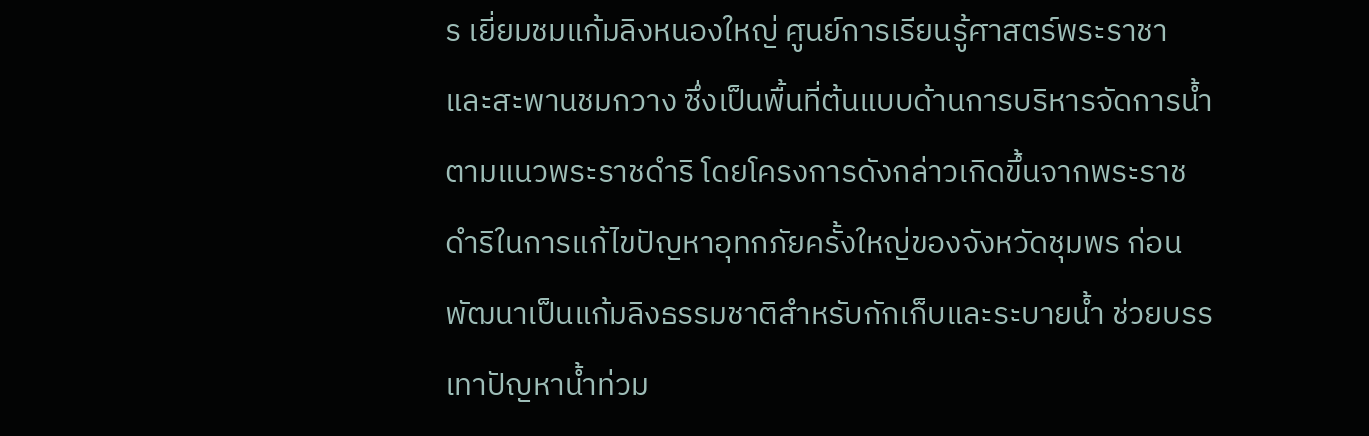ร เยี่ยมชมแก้มลิงหนองใหญ่ ศูนย์การเรียนรู้ศาสตร์พระราชา และสะพานชมกวาง ซึ่งเป็นพื้นที่ต้นแบบด้านการบริหารจัดการน้ำตามแนวพระราชดำริ โดยโครงการดังกล่าวเกิดขึ้นจากพระราชดำริในการแก้ไขปัญหาอุทกภัยครั้งใหญ่ของจังหวัดชุมพร ก่อนพัฒนาเป็นแก้มลิงธรรมชาติสำหรับกักเก็บและระบายน้ำ ช่วยบรรเทาปัญหาน้ำท่วม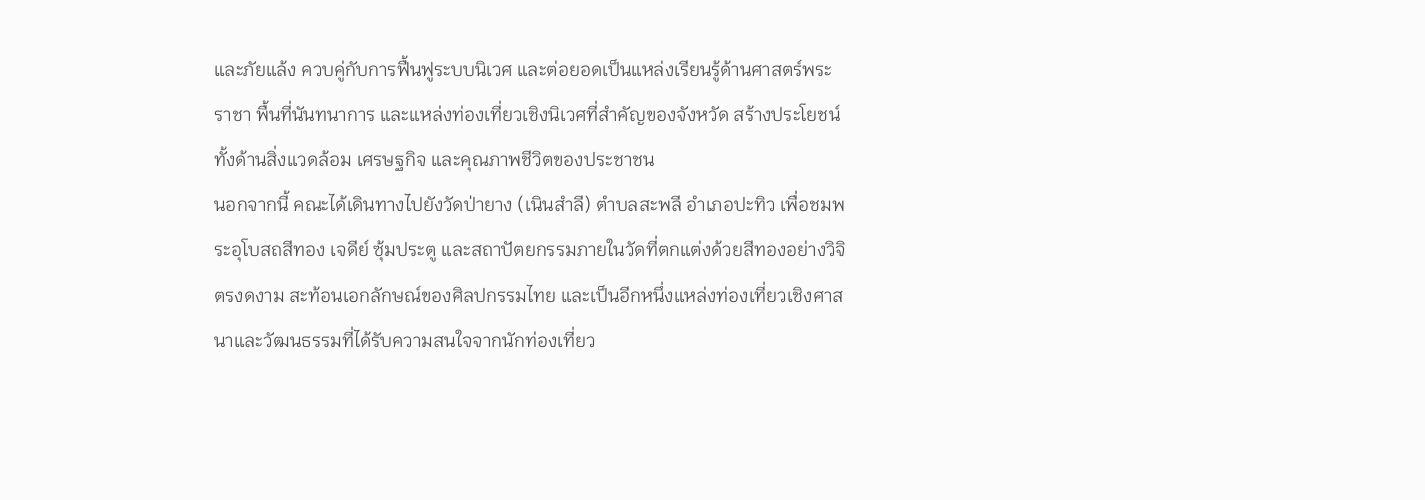และภัยแล้ง ควบคู่กับการฟื้นฟูระบบนิเวศ และต่อยอดเป็นแหล่งเรียนรู้ด้านศาสตร์พระราชา พื้นที่นันทนาการ และแหล่งท่องเที่ยวเชิงนิเวศที่สำคัญของจังหวัด สร้างประโยชน์ทั้งด้านสิ่งแวดล้อม เศรษฐกิจ และคุณภาพชีวิตของประชาชน
นอกจากนี้ คณะได้เดินทางไปยังวัดป่ายาง (เนินสำลี) ตำบลสะพลี อำเภอปะทิว เพื่อชมพระอุโบสถสีทอง เจดีย์ ซุ้มประตู และสถาปัตยกรรมภายในวัดที่ตกแต่งด้วยสีทองอย่างวิจิตรงดงาม สะท้อนเอกลักษณ์ของศิลปกรรมไทย และเป็นอีกหนึ่งแหล่งท่องเที่ยวเชิงศาสนาและวัฒนธรรมที่ได้รับความสนใจจากนักท่องเที่ยว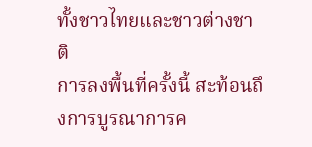ทั้งชาวไทยและชาวต่างชาติ
การลงพื้นที่ครั้งนี้ สะท้อนถึงการบูรณาการค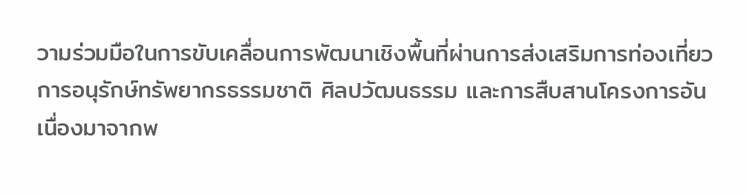วามร่วมมือในการขับเคลื่อนการพัฒนาเชิงพื้นที่ผ่านการส่งเสริมการท่องเที่ยว การอนุรักษ์ทรัพยากรธรรมชาติ ศิลปวัฒนธรรม และการสืบสานโครงการอันเนื่องมาจากพ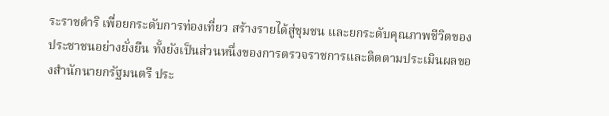ระราชดำริ เพื่อยกระดับการท่องเที่ยว สร้างรายได้สู่ชุมชน และยกระดับคุณภาพชีวิตของประชาชนอย่างยั่งยืน ทั้งยังเป็นส่วนหนึ่งของการตรวจราชการและติดตามประเมินผลของสำนักนายกรัฐมนตรี ประ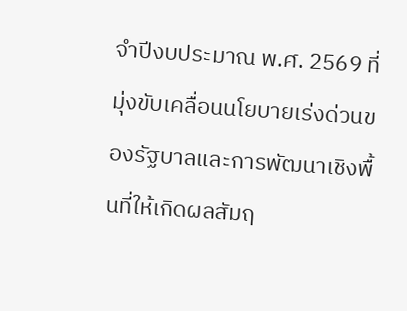จำปีงบประมาณ พ.ศ. 2569 ที่มุ่งขับเคลื่อนนโยบายเร่งด่วนของรัฐบาลและการพัฒนาเชิงพื้นที่ให้เกิดผลสัมฤ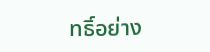ทธิ์อย่าง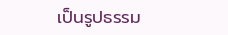เป็นรูปธรรม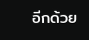อีกด้วย